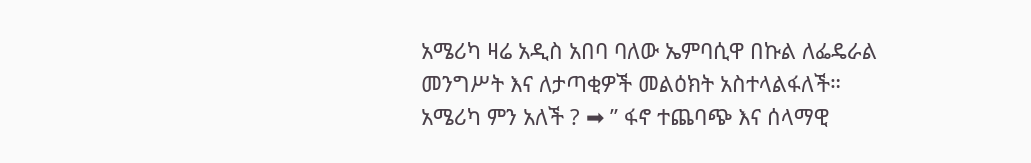አሜሪካ ዛሬ አዲስ አበባ ባለው ኤምባሲዋ በኩል ለፌዴራል መንግሥት እና ለታጣቂዎች መልዕክት አስተላልፋለች።
አሜሪካ ምን አለች ? ➡ ” ፋኖ ተጨባጭ እና ሰላማዊ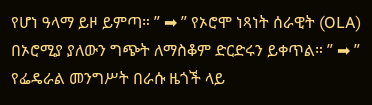የሆነ ዓላማ ይዞ ይምጣ። ” ➡ ” የኦሮሞ ነጻነት ሰራዊት (OLA) በኦሮሚያ ያለውን ግጭት ለማስቆም ድርድሩን ይቀጥል። ” ➡ ” የፌዴራል መንግሥት በራሱ ዜጎች ላይ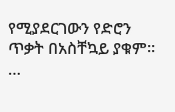የሚያደርገውን የድሮን ጥቃት በአስቸኳይ ያቁም። …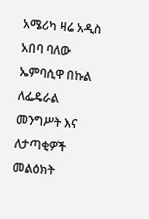አሜሪካ ዛሬ አዲስ አበባ ባለው ኤምባሲዋ በኩል ለፌዴራል መንግሥት እና ለታጣቂዎች መልዕክት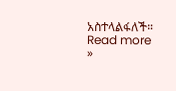አስተላልፋለች። Read more »